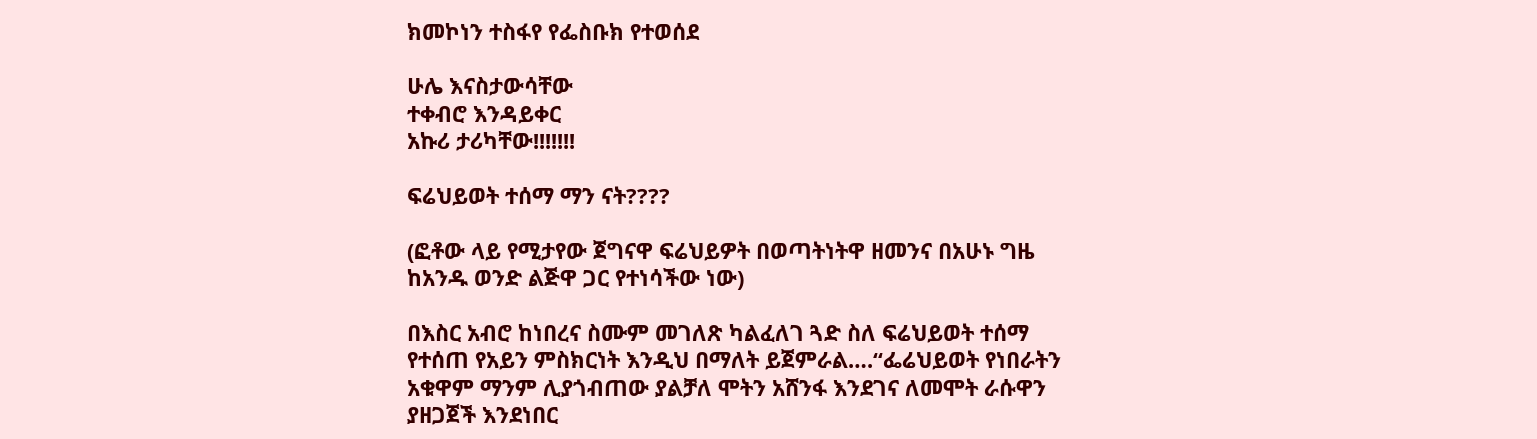ክመኮነን ተስፋየ የፌስቡክ የተወሰደ

ሁሌ እናስታውሳቸው
ተቀብሮ እንዳይቀር
አኩሪ ታሪካቸው!!!!!!!

ፍሬህይወት ተሰማ ማን ናት????

(ፎቶው ላይ የሚታየው ጀግናዋ ፍሬህይዎት በወጣትነትዋ ዘመንና በአሁኑ ግዜ ከአንዱ ወንድ ልጅዋ ጋር የተነሳችው ነው)

በእስር አብሮ ከነበረና ስሙም መገለጽ ካልፈለገ ጓድ ስለ ፍሬህይወት ተሰማ የተሰጠ የአይን ምስክርነት እንዲህ በማለት ይጀምራል….“ፌሬህይወት የነበራትን አቁዋም ማንም ሊያጎብጠው ያልቻለ ሞትን አሸንፋ እንደገና ለመሞት ራሱዋን ያዘጋጀች እንደነበር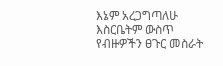እኔም አረጋግጣለሁ እስርቤትም ውስጥ የብዙዎችን ፀጉር መስራት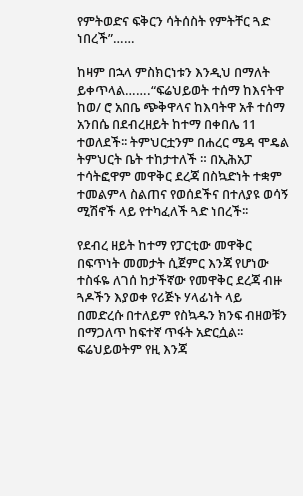የምትወድና ፍቅርን ሳትሰስት የምትቸር ጓድ ነበረች”……

ከዛም በኋላ ምስክርነቱን እንዲህ በማለት ይቀጥላል…….“ፍሬህይወት ተሰማ ከእናትዋ ከወ/ ሮ አበቤ ጭቅዋላና ከእባትዋ አቶ ተሰማ አንበሴ በደብረዘይት ከተማ በቀበሌ 11 ተወለደች፡፡ ትምህርቷንም በሐረር ሜዳ ሞዴል ትምህርት ቤት ተከታተለች ። በኢሕአፓ ተሳትፎዋም መዋቅር ደረጃ በስኳድነት ተቋም ተመልምላ ስልጠና የወሰደችና በተለያዩ ወሳኝ ሚሽኖች ላይ የተካፈለች ጓድ ነበረች፡፡

የደብረ ዘይት ከተማ የፓርቲው መዋቅር በፍጥነት መመታት ሲጀምር እንጃ የሆነው ተስፋዬ ለገሰ ከታችኛው የመዋቅር ደረጃ ብዙ ጓዶችን እያወቀ የሪጅኑ ሃላፊነት ላይ በመድረሱ በተለይም የስኳዱን ክንፍ ብዘወቹን በማጋለጥ ከፍተኛ ጥፋት አድርሷል፡፡ፍሬህይወትም የዚ እንጃ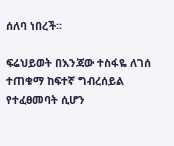ሰለባ ነበረች፡፡

ፍሬህይወት በእንጃው ተስፋዬ ለገሰ ተጠቁማ ከፍተኛ ግብረሰይል የተፈፀመባት ሲሆን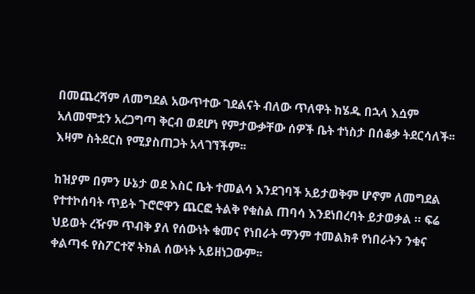በመጨረሻም ለመግደል አውጥተው ገደልናት ብለው ጥለዋት ከሄዱ በኋላ እሷም አለመሞቷን አረጋግጣ ቅርብ ወደሆነ የምታውቃቸው ሰዎች ቤት ተነስታ በሰቆቃ ትደርሳለች፡፡እዛም ስትደርስ የሚያስጠጋት አላገኘችም፡፡

ከዝያም በምን ሁኔታ ወደ እስር ቤት ተመልሳ እንደገባች አይታወቅም ሆኖም ለመግደል የተተኮሰባት ጥይት ጉሮሮዋን ጨርፎ ትልቅ የቁስል ጠባሳ እንደነበረባት ይታወቃል ። ፍሬ ህይወት ረዥም ጥብቅ ያለ የሰውነት ቁመና የነበራት ማንም ተመልክቶ የነበራትን ንቁና ቀልጣፋ የስፖርተኛ ትክል ሰውነት አይዘነጋውም፡፡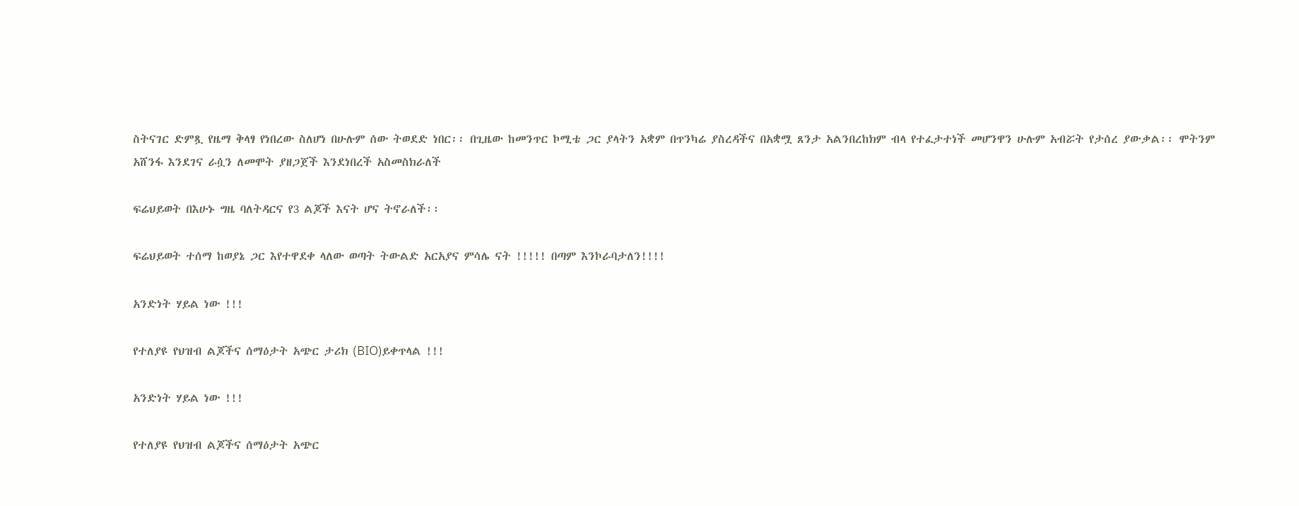ስትናገር ድምጿ የዜማ ቅላፃ የነበረው ስለሆነ በሁሉም ሰው ትወደድ ነበር፡፡ በጊዜው ከመንጥር ኮሚቴ ጋር ያላትን አቋም በጥንካሬ ያስረዳችና በአቋሟ ጸንታ አልንበረከክም ብላ የተፈታተነች መሆንዋን ሁሉም አብሯት የታሰረ ያውቃል፡፡ ሞትንም አሸንፋ እንደገና ራሷን ለመሞት ያዘጋጀች እንደነበረች አስመስክራለች

ፍሬህይወት በእሁኑ ግዜ ባለትዳርና የ3 ልጆች እናት ሆና ትኖራለች፡፡

ፍሬህይወት ተሰማ ከወያኔ ጋር እየተዋደቀ ላለው ወጣት ትውልድ አርአያና ምሳሌ ናት !!!!! በጣም እንኮራባታለን!!!!

አንድነት ሃይል ነው !!!

የተለያዩ የህዝብ ልጆችና ሰማዕታት አጭር ታሪክ (BIO)ይቀጥላል !!!

አንድነት ሃይል ነው !!!

የተለያዩ የህዝብ ልጆችና ሰማዕታት አጭር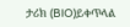ታሪክ (BIO)ይቀጥላል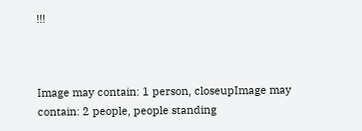!!!



Image may contain: 1 person, closeupImage may contain: 2 people, people standing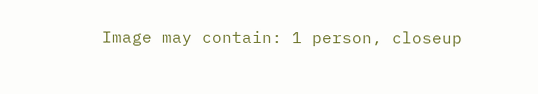Image may contain: 1 person, closeup